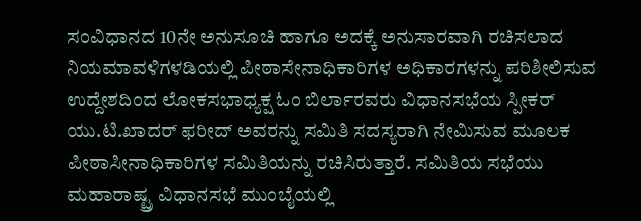ಸಂವಿಧಾನದ 10ನೇ ಅನುಸೂಚಿ ಹಾಗೂ ಅದಕ್ಕೆ ಅನುಸಾರವಾಗಿ ರಚಿಸಲಾದ ನಿಯಮಾವಳಿಗಳಡಿಯಲ್ಲಿ ಪೀಠಾಸೇನಾಧಿಕಾರಿಗಳ ಅಧಿಕಾರಗಳನ್ನು ಪರಿಶೀಲಿಸುವ ಉದ್ದೇಶದಿಂದ ಲೋಕಸಭಾಧ್ಯಕ್ಷ ಓಂ ಬಿರ್ಲಾರವರು ವಿಧಾನಸಭೆಯ ಸ್ಪೀಕರ್ ಯು.ಟಿ.ಖಾದರ್ ಫರೀದ್ ಅವರನ್ನು ಸಮಿತಿ ಸದಸ್ಯರಾಗಿ ನೇಮಿಸುವ ಮೂಲಕ ಪೀಠಾಸೀನಾಧಿಕಾರಿಗಳ ಸಮಿತಿಯನ್ನು ರಚಿಸಿರುತ್ತಾರೆ. ಸಮಿತಿಯ ಸಭೆಯು ಮಹಾರಾಷ್ಟ್ರ ವಿಧಾನಸಭೆ ಮುಂಬೈಯಲ್ಲಿ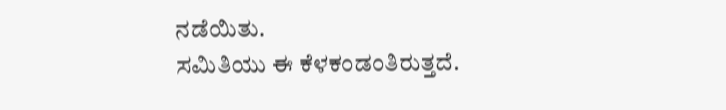ನಡೆಯಿತು.
ಸಮಿತಿಯು ಈ ಕೆಳಕಂಡಂತಿರುತ್ತದೆ.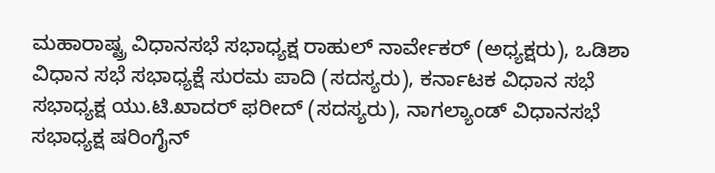ಮಹಾರಾಷ್ಟ್ರ ವಿಧಾನಸಭೆ ಸಭಾಧ್ಯಕ್ಷ ರಾಹುಲ್ ನಾರ್ವೇಕರ್ (ಅಧ್ಯಕ್ಷರು), ಒಡಿಶಾ ವಿಧಾನ ಸಭೆ ಸಭಾಧ್ಯಕ್ಷೆ ಸುರಮ ಪಾದಿ (ಸದಸ್ಯರು), ಕರ್ನಾಟಕ ವಿಧಾನ ಸಭೆ ಸಭಾಧ್ಯಕ್ಷ ಯು.ಟಿ.ಖಾದರ್ ಫರೀದ್ (ಸದಸ್ಯರು), ನಾಗಲ್ಯಾಂಡ್ ವಿಧಾನಸಭೆ ಸಭಾಧ್ಯಕ್ಷ ಷರಿಂಗೈನ್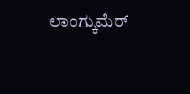ಲಾಂಗ್ಕುಮೆರ್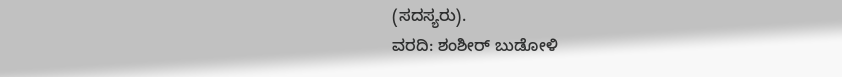(ಸದಸ್ಯರು).
ವರದಿ: ಶಂಶೀರ್ ಬುಡೋಳಿ